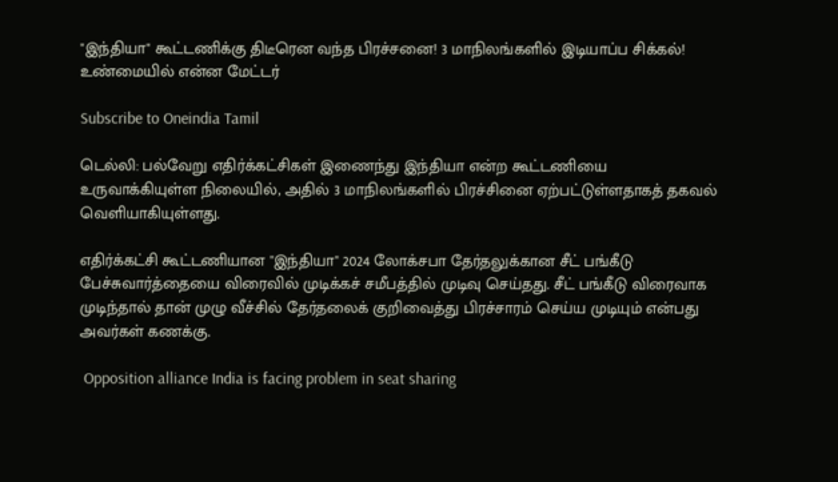"இந்தியா" கூட்டணிக்கு திடீரென வந்த பிரச்சனை! 3 மாநிலங்களில் இடியாப்ப சிக்கல்! உண்மையில் என்ன மேட்டர்

Subscribe to Oneindia Tamil

டெல்லி: பல்வேறு எதிர்க்கட்சிகள் இணைந்து இந்தியா என்ற கூட்டணியை உருவாக்கியுள்ள நிலையில், அதில் 3 மாநிலங்களில் பிரச்சினை ஏற்பட்டுள்ளதாகத் தகவல் வெளியாகியுள்ளது.

எதிர்க்கட்சி கூட்டணியான "இந்தியா" 2024 லோக்சபா தேர்தலுக்கான சீட் பங்கீடு பேச்சுவார்த்தையை விரைவில் முடிக்கச் சமீபத்தில் முடிவு செய்தது. சீட் பங்கீடு விரைவாக முடிந்தால் தான் முழு வீச்சில் தேர்தலைக் குறிவைத்து பிரச்சாரம் செய்ய முடியும் என்பது அவர்கள் கணக்கு.

 Opposition alliance India is facing problem in seat sharing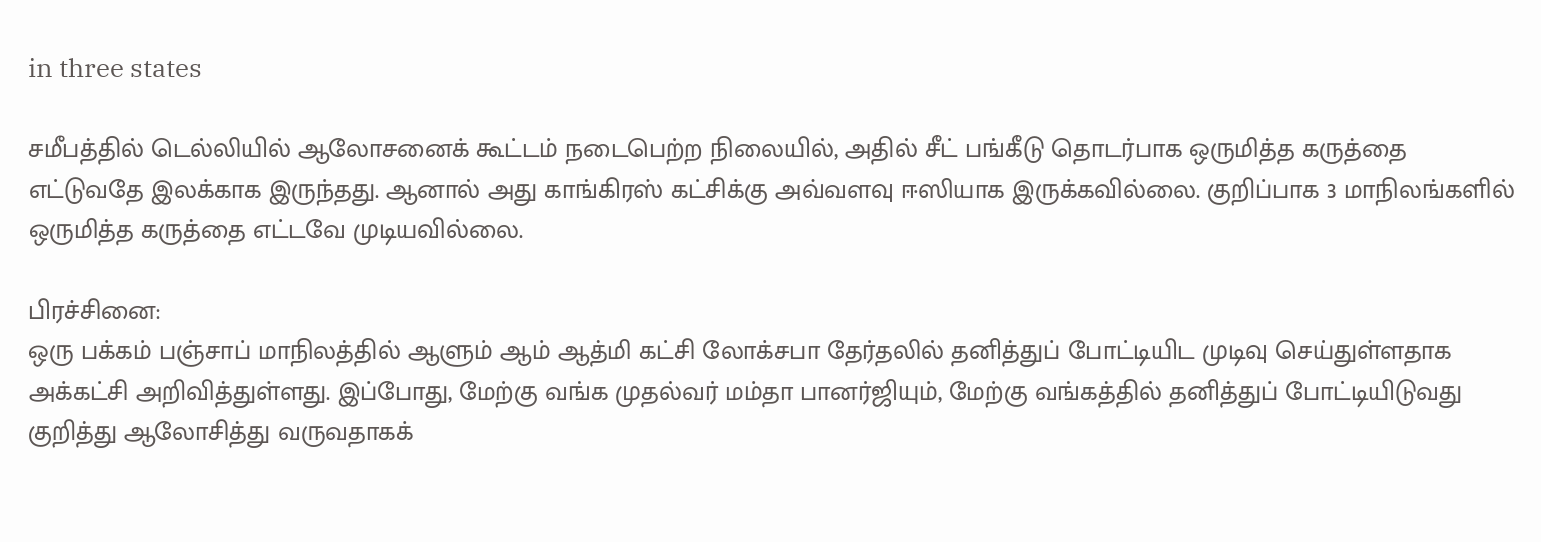in three states

சமீபத்தில் டெல்லியில் ஆலோசனைக் கூட்டம் நடைபெற்ற நிலையில், அதில் சீட் பங்கீடு தொடர்பாக ஒருமித்த கருத்தை எட்டுவதே இலக்காக இருந்தது. ஆனால் அது காங்கிரஸ் கட்சிக்கு அவ்வளவு ஈஸியாக இருக்கவில்லை. குறிப்பாக 3 மாநிலங்களில் ஒருமித்த கருத்தை எட்டவே முடியவில்லை.

பிரச்சினை:
ஒரு பக்கம் பஞ்சாப் மாநிலத்தில் ஆளும் ஆம் ஆத்மி கட்சி லோக்சபா தேர்தலில் தனித்துப் போட்டியிட முடிவு செய்துள்ளதாக அக்கட்சி அறிவித்துள்ளது. இப்போது, மேற்கு வங்க முதல்வர் மம்தா பானர்ஜியும், மேற்கு வங்கத்தில் தனித்துப் போட்டியிடுவது குறித்து ஆலோசித்து வருவதாகக்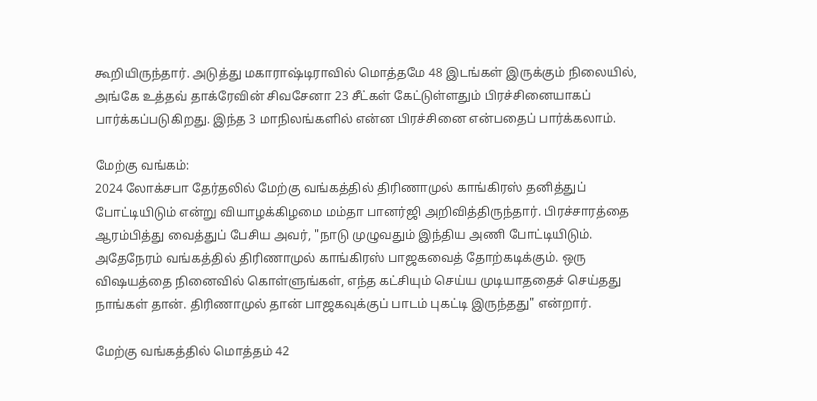கூறியிருந்தார். அடுத்து மகாராஷ்டிராவில் மொத்தமே 48 இடங்கள் இருக்கும் நிலையில், அங்கே உத்தவ் தாக்ரேவின் சிவசேனா 23 சீட்கள் கேட்டுள்ளதும் பிரச்சினையாகப் பார்க்கப்படுகிறது. இந்த 3 மாநிலங்களில் என்ன பிரச்சினை என்பதைப் பார்க்கலாம்.

மேற்கு வங்கம்:
2024 லோக்சபா தேர்தலில் மேற்கு வங்கத்தில் திரிணாமுல் காங்கிரஸ் தனித்துப் போட்டியிடும் என்று வியாழக்கிழமை மம்தா பானர்ஜி அறிவித்திருந்தார். பிரச்சாரத்தை ஆரம்பித்து வைத்துப் பேசிய அவர், "நாடு முழுவதும் இந்திய அணி போட்டியிடும். அதேநேரம் வங்கத்தில் திரிணாமுல் காங்கிரஸ் பாஜகவைத் தோற்கடிக்கும். ஒரு விஷயத்தை நினைவில் கொள்ளுங்கள், எந்த கட்சியும் செய்ய முடியாததைச் செய்தது நாங்கள் தான். திரிணாமுல் தான் பாஜகவுக்குப் பாடம் புகட்டி இருந்தது" என்றார்.

மேற்கு வங்கத்தில் மொத்தம் 42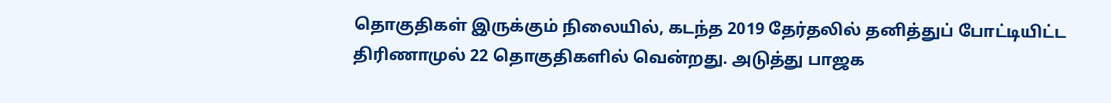தொகுதிகள் இருக்கும் நிலையில், கடந்த 2019 தேர்தலில் தனித்துப் போட்டியிட்ட திரிணாமுல் 22 தொகுதிகளில் வென்றது. அடுத்து பாஜக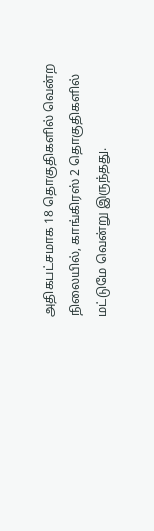அதிகபட்சமாக 18 தொகுதிகளில் வென்ற நிலையில், காங்கிரஸ் 2 தொகுதிகளில் மட்டுமே வென்று இருந்தது.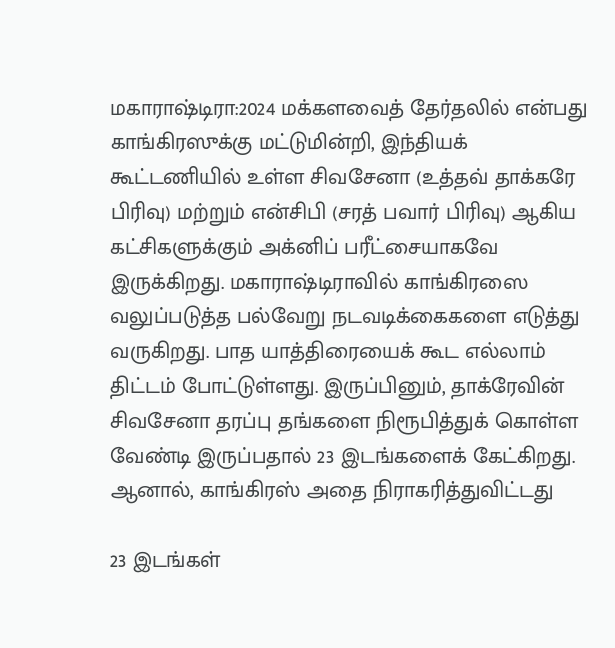மகாராஷ்டிரா:2024 மக்களவைத் தேர்தலில் என்பது காங்கிரஸுக்கு மட்டுமின்றி, இந்தியக் கூட்டணியில் உள்ள சிவசேனா (உத்தவ் தாக்கரே பிரிவு) மற்றும் என்சிபி (சரத் பவார் பிரிவு) ஆகிய கட்சிகளுக்கும் அக்னிப் பரீட்சையாகவே இருக்கிறது. மகாராஷ்டிராவில் காங்கிரஸை வலுப்படுத்த பல்வேறு நடவடிக்கைகளை எடுத்து வருகிறது. பாத யாத்திரையைக் கூட எல்லாம் திட்டம் போட்டுள்ளது. இருப்பினும், தாக்ரேவின் சிவசேனா தரப்பு தங்களை நிரூபித்துக் கொள்ள வேண்டி இருப்பதால் 23 இடங்களைக் கேட்கிறது. ஆனால், காங்கிரஸ் அதை நிராகரித்துவிட்டது

23 இடங்கள்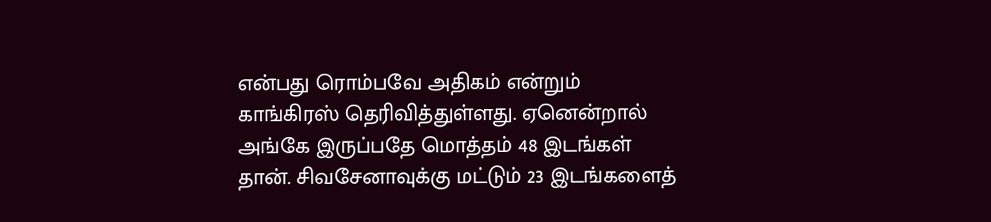என்பது ரொம்பவே அதிகம் என்றும் காங்கிரஸ் தெரிவித்துள்ளது. ஏனென்றால் அங்கே இருப்பதே மொத்தம் 48 இடங்கள் தான். சிவசேனாவுக்கு மட்டும் 23 இடங்களைத்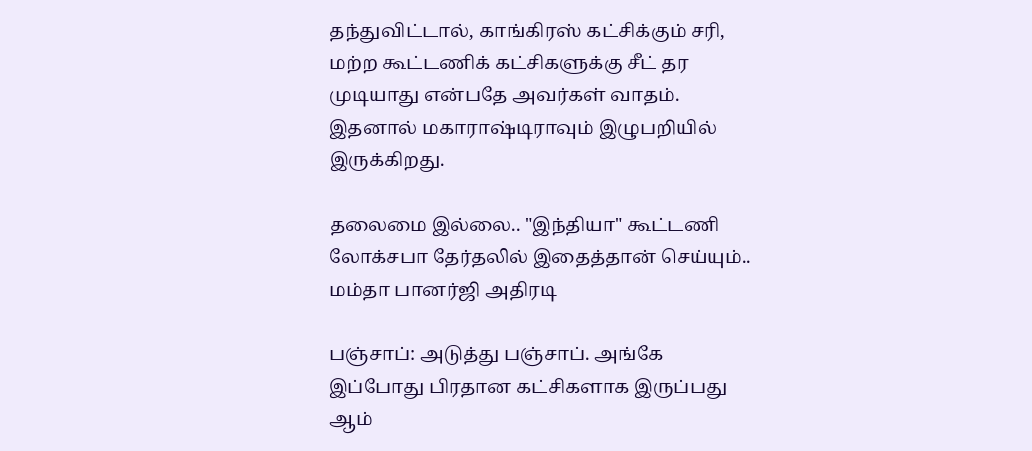தந்துவிட்டால், காங்கிரஸ் கட்சிக்கும் சரி, மற்ற கூட்டணிக் கட்சிகளுக்கு சீட் தர முடியாது என்பதே அவர்கள் வாதம். இதனால் மகாராஷ்டிராவும் இழுபறியில் இருக்கிறது.

தலைமை இல்லை.. "இந்தியா" கூட்டணி லோக்சபா தேர்தலில் இதைத்தான் செய்யும்.. மம்தா பானர்ஜி அதிரடி

பஞ்சாப்: அடுத்து பஞ்சாப். அங்கே இப்போது பிரதான கட்சிகளாக இருப்பது ஆம்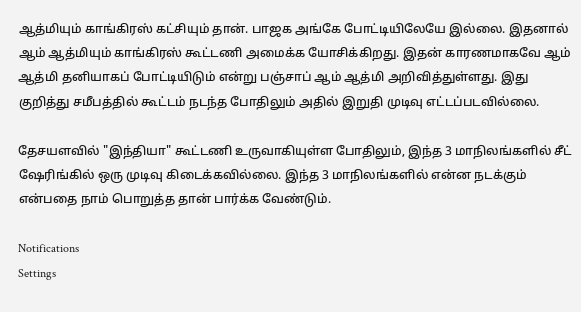ஆத்மியும் காங்கிரஸ் கட்சியும் தான். பாஜக அங்கே போட்டியிலேயே இல்லை. இதனால் ஆம் ஆத்மியும் காங்கிரஸ் கூட்டணி அமைக்க யோசிக்கிறது. இதன் காரணமாகவே ஆம் ஆத்மி தனியாகப் போட்டியிடும் என்று பஞ்சாப் ஆம் ஆத்மி அறிவித்துள்ளது. இது குறித்து சமீபத்தில் கூட்டம் நடந்த போதிலும் அதில் இறுதி முடிவு எட்டப்படவில்லை.

தேசயளவில் "இந்தியா" கூட்டணி உருவாகியுள்ள போதிலும், இந்த 3 மாநிலங்களில் சீட் ஷேரிங்கில் ஒரு முடிவு கிடைக்கவில்லை. இந்த 3 மாநிலங்களில் என்ன நடக்கும் என்பதை நாம் பொறுத்த தான் பார்க்க வேண்டும்.

Notifications
Settings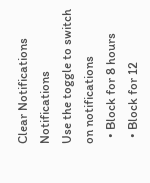Clear Notifications
Notifications
Use the toggle to switch on notifications
  • Block for 8 hours
  • Block for 12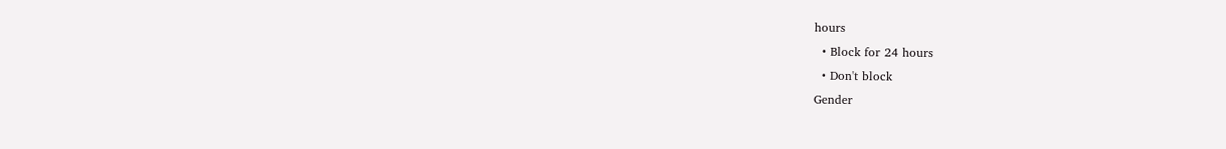hours
  • Block for 24 hours
  • Don't block
Gender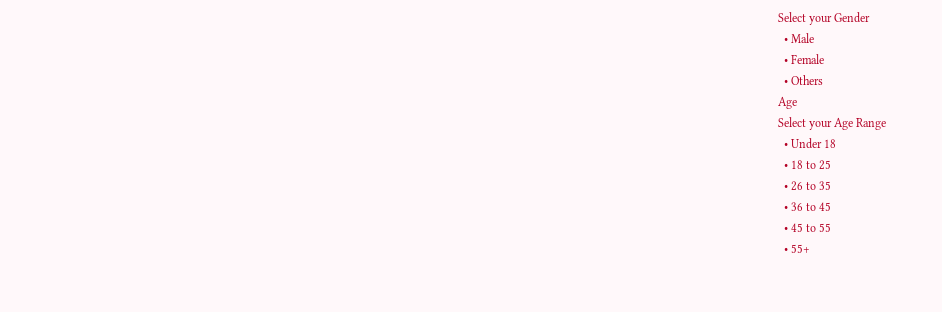Select your Gender
  • Male
  • Female
  • Others
Age
Select your Age Range
  • Under 18
  • 18 to 25
  • 26 to 35
  • 36 to 45
  • 45 to 55
  • 55+